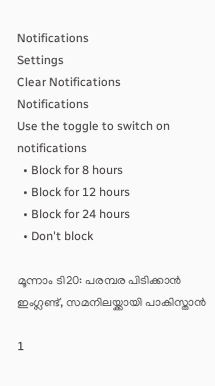Notifications
Settings
Clear Notifications
Notifications
Use the toggle to switch on notifications
  • Block for 8 hours
  • Block for 12 hours
  • Block for 24 hours
  • Don't block

മൂന്നാം ടി20: പരമ്പര പിടിക്കാന്‍ ഇംഗ്ലണ്ട്, സമനിലയ്ക്കായി പാകിസ്താന്‍

1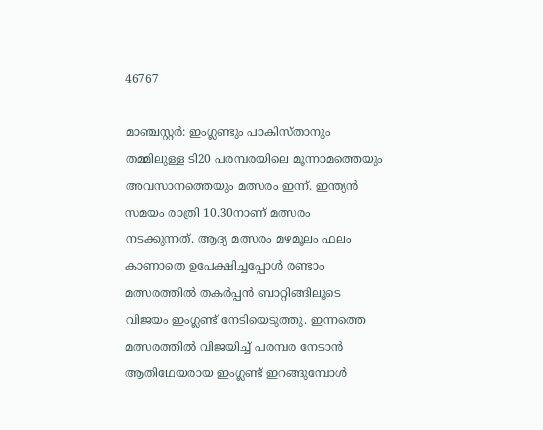46767

മാഞ്ചസ്റ്റര്‍: ഇംഗ്ലണ്ടും പാകിസ്താനും തമ്മിലുള്ള ടി20 പരമ്പരയിലെ മൂന്നാമത്തെയും അവസാനത്തെയും മത്സരം ഇന്ന്. ഇന്ത്യന്‍ സമയം രാത്രി 10.30നാണ് മത്സരം നടക്കുന്നത്. ആദ്യ മത്സരം മഴമൂലം ഫലം കാണാതെ ഉപേക്ഷിച്ചപ്പോള്‍ രണ്ടാം മത്സരത്തില്‍ തകര്‍പ്പന്‍ ബാറ്റിങ്ങിലൂടെ വിജയം ഇംഗ്ലണ്ട് നേടിയെടുത്തു. ഇന്നത്തെ മത്സരത്തില്‍ വിജയിച്ച് പരമ്പര നേടാന്‍ ആതിഥേയരായ ഇംഗ്ലണ്ട് ഇറങ്ങുമ്പോള്‍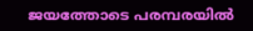ജയത്തോടെ പരമ്പരയില്‍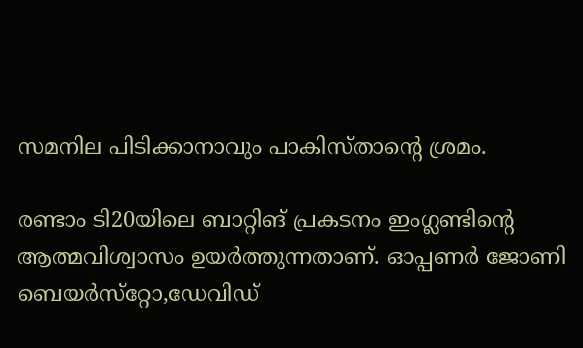സമനില പിടിക്കാനാവും പാകിസ്താന്റെ ശ്രമം.

രണ്ടാം ടി20യിലെ ബാറ്റിങ് പ്രകടനം ഇംഗ്ലണ്ടിന്റെ ആത്മവിശ്വാസം ഉയര്‍ത്തുന്നതാണ്. ഓപ്പണര്‍ ജോണി ബെയര്‍സ്‌റ്റോ,ഡേവിഡ്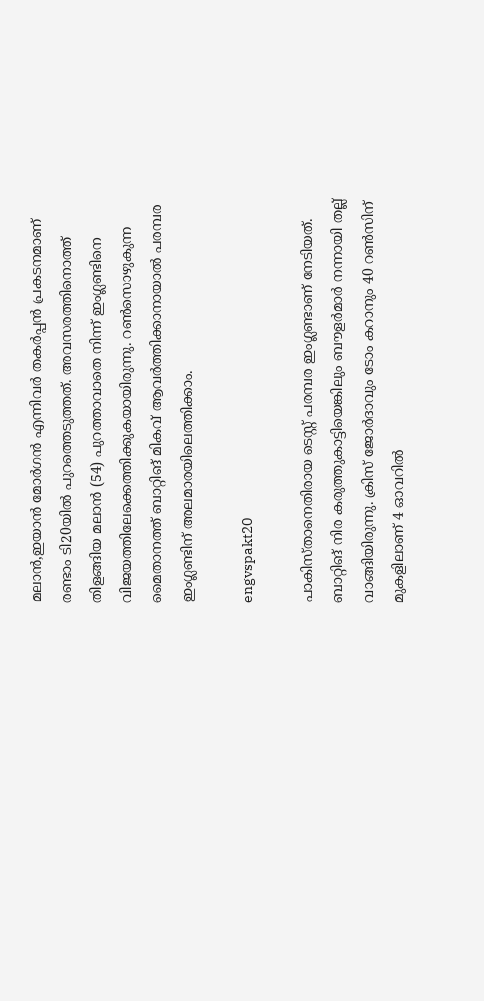മലാന്‍,ഇയാന്‍ മോര്‍ഗന്‍ എന്നിവര്‍ തകര്‍പ്പന്‍ പ്രകടനമാണ് രണ്ടാം ടി20യില്‍ പുറത്തെടുത്തത്. അവസരത്തിനൊത്ത് തിളങ്ങിയ മലാന്‍ (54) പുറത്താവാതെ നിന്ന് ഇംഗ്ലണ്ടിനെ വിജയത്തിലേക്കെത്തിക്കുകയായിരുന്നു. റണ്‍സൊഴുകുന്ന മൈതാനത്ത് ബാറ്റിങ് മികവ് ആവര്‍ത്തിക്കാനായാല്‍ പരമ്പര ഇംഗ്ലണ്ടിന് അലമാരയിലെത്തിക്കാം.

engvspakt20

പാകിസ്താനെതിരായ ടെസ്റ്റ് പരമ്പര ഇംഗ്ലണ്ടാണ് നേടിയത്. ബാറ്റിങ് നിര കരുത്തുകാട്ടിയെങ്കിലും ബൗളര്‍മാര്‍ നന്നായി തല്ല് വാങ്ങിയിരുന്നു. ക്രിസ് ജോര്‍ദാവും ടോം കറാനും 40 റണ്‍സിന് മുകളിലാണ് 4 ഓവറില്‍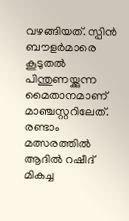വഴങ്ങിയത്. സ്പിന്‍ ബൗളര്‍മാരെ കൂടുതല്‍ പിന്തുണയ്ക്കുന്ന മൈതാനമാണ് മാഞ്ചസ്റ്ററിലേത്. രണ്ടാം മത്സരത്തില്‍ ആദില്‍ റഷീദ് മികച്ച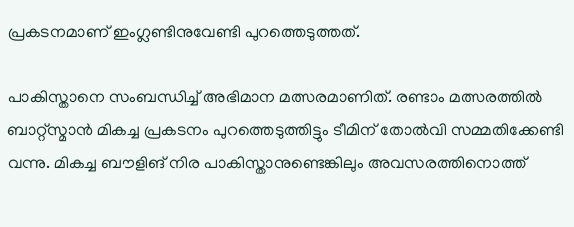പ്രകടനമാണ് ഇംഗ്ലണ്ടിനുവേണ്ടി പുറത്തെടുത്തത്.

പാകിസ്താനെ സംബന്ധിച്ച് അഭിമാന മത്സരമാണിത്. രണ്ടാം മത്സരത്തില്‍ ബാറ്റ്‌സ്മാന്‍ മികച്ച പ്രകടനം പുറത്തെടുത്തിട്ടും ടീമിന് തോല്‍വി സമ്മതിക്കേണ്ടി വന്നു. മികച്ച ബൗളിങ് നിര പാകിസ്താനുണ്ടെങ്കിലും അവസരത്തിനൊത്ത്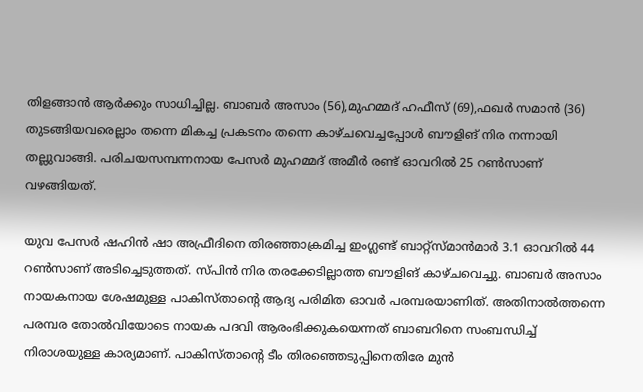തിളങ്ങാന്‍ ആര്‍ക്കും സാധിച്ചില്ല. ബാബര്‍ അസാം (56),മുഹമ്മദ് ഹഫീസ് (69),ഫഖര്‍ സമാന്‍ (36) തുടങ്ങിയവരെല്ലാം തന്നെ മികച്ച പ്രകടനം തന്നെ കാഴ്ചവെച്ചപ്പോള്‍ ബൗളിങ് നിര നന്നായി തല്ലുവാങ്ങി. പരിചയസമ്പന്നനായ പേസര്‍ മുഹമ്മദ് അമീര്‍ രണ്ട് ഓവറില്‍ 25 റണ്‍സാണ് വഴങ്ങിയത്.

യുവ പേസര്‍ ഷഹിന്‍ ഷാ അഫ്രീദിനെ തിരഞ്ഞാക്രമിച്ച ഇംഗ്ലണ്ട് ബാറ്റ്‌സ്മാന്‍മാര്‍ 3.1 ഓവറില്‍ 44 റണ്‍സാണ് അടിച്ചെടുത്തത്. സ്പിന്‍ നിര തരക്കേടില്ലാത്ത ബൗളിങ് കാഴ്ചവെച്ചു. ബാബര്‍ അസാം നായകനായ ശേഷമുള്ള പാകിസ്താന്റെ ആദ്യ പരിമിത ഓവര്‍ പരമ്പരയാണിത്. അതിനാല്‍ത്തന്നെ പരമ്പര തോല്‍വിയോടെ നായക പദവി ആരംഭിക്കുകയെന്നത് ബാബറിനെ സംബന്ധിച്ച് നിരാശയുള്ള കാര്യമാണ്. പാകിസ്താന്റെ ടീം തിരഞ്ഞെടുപ്പിനെതിരേ മുന്‍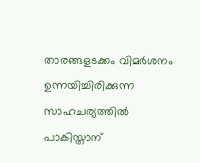താരങ്ങളടക്കം വിമര്‍ശനം ഉന്നയിച്ചിരിക്കുന്ന സാഹചര്യത്തില്‍ പാകിസ്താന്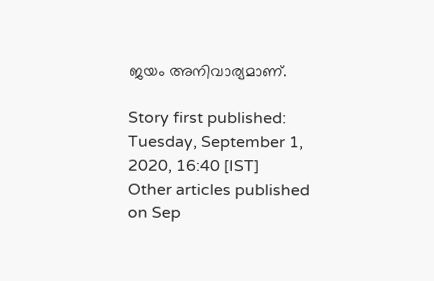ജയം അനിവാര്യമാണ്.

Story first published: Tuesday, September 1, 2020, 16:40 [IST]
Other articles published on Sep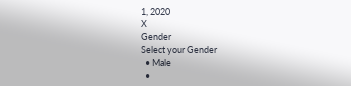1, 2020
X
Gender
Select your Gender
  • Male
  •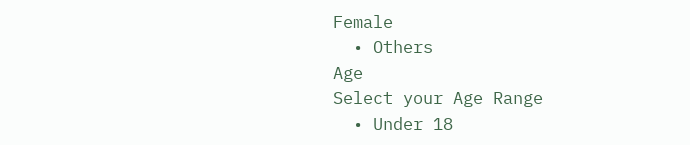Female
  • Others
Age
Select your Age Range
  • Under 18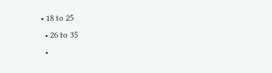• 18 to 25
  • 26 to 35
  •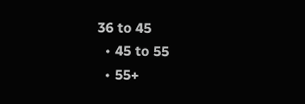36 to 45
  • 45 to 55
  • 55+